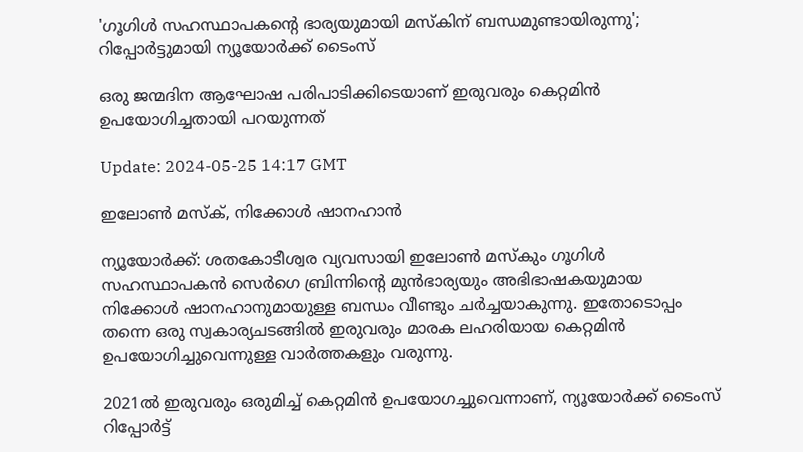'ഗൂഗിൾ സഹസ്ഥാപകന്റെ ഭാര്യയുമായി മസ്‌കിന് ബന്ധമുണ്ടായിരുന്നു'; റിപ്പോർട്ടുമായി ന്യൂയോർക്ക് ടൈംസ്

ഒരു ജന്മദിന ആഘോഷ പരിപാടിക്കിടെയാണ് ഇരുവരും കെറ്റമിന്‍ ഉപയോഗിച്ചതായി പറയുന്നത്

Update: 2024-05-25 14:17 GMT

ഇലോൺ മസ്‌ക്, നിക്കോള്‍ ഷാനഹാന്‍

ന്യൂയോര്‍ക്ക്: ശതകോടീശ്വര വ്യവസായി ഇലോണ്‍ മസ്‌കും ഗൂഗിള്‍ സഹസ്ഥാപകന്‍ സെര്‍ഗെ ബ്രിന്നിന്റെ മുന്‍ഭാര്യയും അഭിഭാഷകയുമായ നിക്കോള്‍ ഷാനഹാനുമായുള്ള ബന്ധം വീണ്ടും ചര്‍ച്ചയാകുന്നു. ഇതോടൊപ്പം തന്നെ ഒരു സ്വകാര്യചടങ്ങില്‍ ഇരുവരും മാരക ലഹരിയായ കെറ്റമിന്‍ ഉപയോഗിച്ചുവെന്നുള്ള വാര്‍ത്തകളും വരുന്നു.

2021ൽ ഇരുവരും ഒരുമിച്ച് കെറ്റമിന്‍ ഉപയോഗച്ചുവെന്നാണ്, ന്യൂയോർക്ക് ടൈംസ് റിപ്പോർട്ട്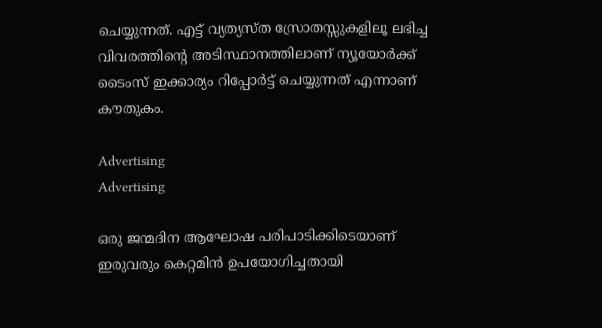ചെയ്യുന്നത്. എട്ട് വ്യത്യസ്‌ത സ്രോതസ്സുകളിലൂ ലഭിച്ച വിവരത്തിന്റെ അടിസ്ഥാനത്തിലാണ് ന്യൂയോർക്ക് ടൈംസ് ഇക്കാര്യം റിപ്പോര്‍ട്ട് ചെയ്യുന്നത് എന്നാണ് കൗതുകം.

Advertising
Advertising

ഒരു ജന്മദിന ആഘോഷ പരിപാടിക്കിടെയാണ് ഇരുവരും കെറ്റമിന്‍ ഉപയോഗിച്ചതായി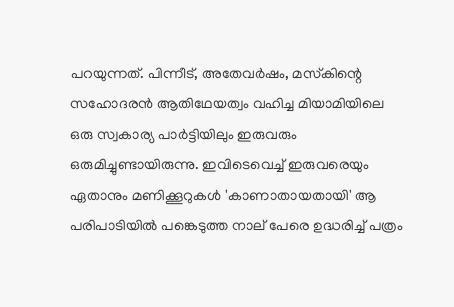പറയുന്നത്. പിന്നീട്, അതേവർഷം, മസ്‌കിന്റെ സഹോദരൻ ആതിഥേയത്വം വഹിച്ച മിയാമിയിലെ ഒരു സ്വകാര്യ പാർട്ടിയിലും ഇരുവരും ഒരുമിച്ചുണ്ടായിരുന്നു. ഇവിടെവെച്ച് ഇരുവരെയും ഏതാനും മണിക്കൂറുകള്‍ 'കാണാതായതായി' ആ പരിപാടിയില്‍ പങ്കെടുത്ത നാല് പേരെ ഉദ്ധരിച്ച് പത്രം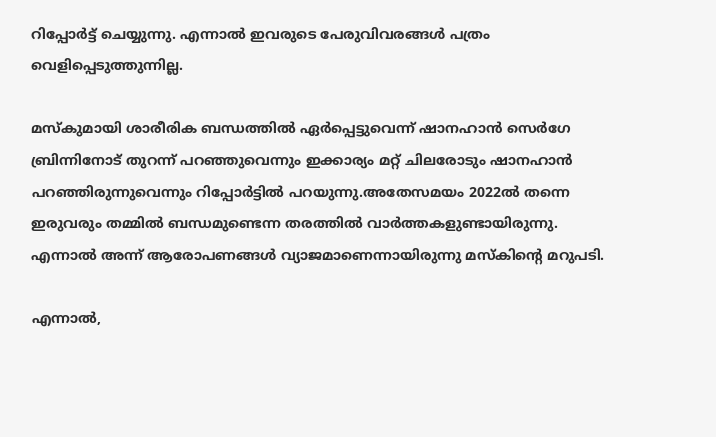റിപ്പോര്‍ട്ട് ചെയ്യുന്നു. എന്നാല്‍ ഇവരുടെ പേരുവിവരങ്ങള്‍ പത്രം വെളിപ്പെടുത്തുന്നില്ല.

മസ്‌കുമായി ശാരീരിക ബന്ധത്തില്‍ ഏര്‍പ്പെട്ടുവെന്ന് ഷാനഹാന്‍ സെര്‍ഗേ ബ്രിന്നിനോട് തുറന്ന് പറഞ്ഞുവെന്നും ഇക്കാര്യം മറ്റ് ചിലരോടും ഷാനഹാന്‍ പറഞ്ഞിരുന്നുവെന്നും റിപ്പോര്‍ട്ടില്‍ പറയുന്നു.അതേസമയം 2022ല്‍ തന്നെ ഇരുവരും തമ്മില്‍ ബന്ധമുണ്ടെന്ന തരത്തില്‍ വാര്‍ത്തകളുണ്ടായിരുന്നു. എന്നാല്‍ അന്ന് ആരോപണങ്ങള്‍ വ്യാജമാണെന്നായിരുന്നു മസ്കിന്റെ മറുപടി.

എന്നാല്‍,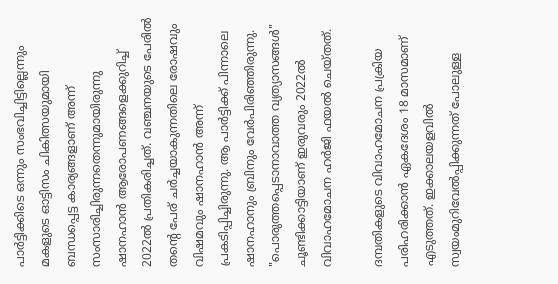പാര്‍ട്ടിക്കിടെ ഒന്നും സംഭവിച്ചിട്ടില്ലെന്നും മകളുടെ ഓട്ടിസം ചികിത്സയുമായി ബന്ധപ്പെട്ട കാര്യങ്ങളാണ് അന്ന് സംസാരിച്ചിരുന്നതെന്നുമായിരുന്നു ഷാനഹാന്‍ ആരോപണങ്ങളെക്കുറിച്ച് 2022ല്‍ പ്രതികരിച്ചത്. വഞ്ചനയുടെ പേരില്‍ തന്റെ പേര് ചര്‍ച്ചയാകുന്നതിലെ രോഷവും വിഷമവും ഷാനഹാന്‍ അന്ന് പ്രകടിപ്പിച്ചിരുന്നു. ആ പാർട്ടിക്ക് പിന്നാലെ ഷാനഹാനും ബ്രിനും വേർപിരിഞ്ഞിരുന്നു. "പൊരുത്തപ്പെടാനാവാത്ത വ്യത്യാസങ്ങൾ" ചൂണ്ടിക്കാട്ടിയാണ് ഇരുവരും 2022ൽ വിവാഹമോചന ഹര്‍ജി ഫയല്‍ ചെയ്തത്.

ദമ്പതികളുടെ വിവാഹമോചന പ്രക്രിയ പരിഹരിക്കാൻ ഏകദേശം 18 മാസമാണ് എടുത്തത്. ഇക്കാലയളവിൽ സ്വയംമുറിവേൽപ്പിക്കുന്നത് പോലുള്ള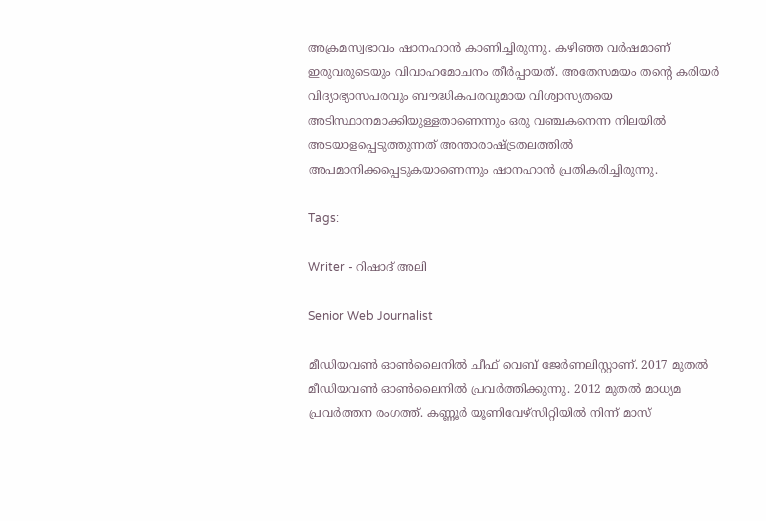അക്രമസ്വഭാവം ഷാനഹാൻ കാണിച്ചിരുന്നു. കഴിഞ്ഞ വർഷമാണ് ഇരുവരുടെയും വിവാഹമോചനം തീർപ്പായത്. അതേസമയം തൻ്റെ കരിയർ വിദ്യാഭ്യാസപരവും ബൗദ്ധികപരവുമായ വിശ്വാസ്യതയെ അടിസ്ഥാനമാക്കിയുള്ളതാണെന്നും ഒരു വഞ്ചകനെന്ന നിലയിൽ അടയാളപ്പെടുത്തുന്നത് അന്താരാഷ്ട്രതലത്തിൽ അപമാനിക്കപ്പെടുകയാണെന്നും ഷാനഹാന്‍ പ്രതികരിച്ചിരുന്നു.

Tags:

Writer - റിഷാദ് അലി

Senior Web Journalist

മീഡിയവൺ ഓൺലൈനിൽ ചീഫ് വെബ് ജേർണലിസ്റ്റാണ്. 2017 മുതൽ മീഡിയവൺ ഓൺലൈനിൽ പ്രവർത്തിക്കുന്നു. 2012 മുതൽ മാധ്യമ പ്രവർത്തന രംഗത്ത്. കണ്ണൂര്‍ യൂണിവേഴ്‌സിറ്റിയിൽ നിന്ന് മാസ്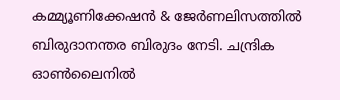കമ്മ്യൂണിക്കേഷന്‍ & ജേര്‍ണലിസത്തില്‍ ബിരുദാനന്തര ബിരുദം നേടി. ചന്ദ്രിക ഓണ്‍ലൈനില്‍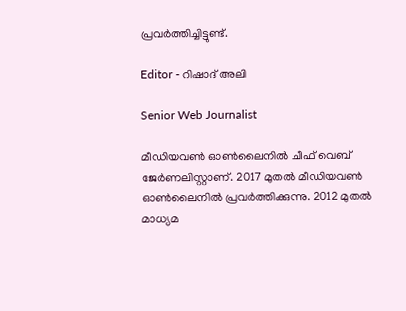പ്രവര്‍ത്തിച്ചിട്ടുണ്ട്.

Editor - റിഷാദ് അലി

Senior Web Journalist

മീഡിയവൺ ഓൺലൈനിൽ ചീഫ് വെബ് ജേർണലിസ്റ്റാണ്. 2017 മുതൽ മീഡിയവൺ ഓൺലൈനിൽ പ്രവർത്തിക്കുന്നു. 2012 മുതൽ മാധ്യമ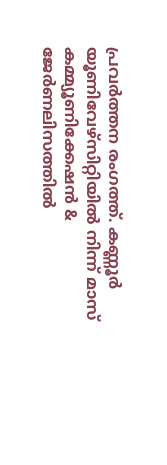പ്രവർത്തന രംഗത്ത്. കണ്ണൂര്‍ യൂണിവേഴ്‌സിറ്റിയിൽ നിന്ന് മാസ് കമ്മ്യൂണിക്കേഷന്‍ & ജേര്‍ണലിസത്തില്‍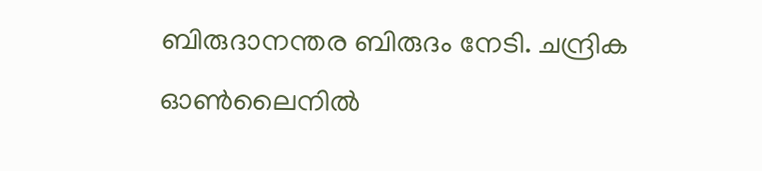ബിരുദാനന്തര ബിരുദം നേടി. ചന്ദ്രിക ഓണ്‍ലൈനില്‍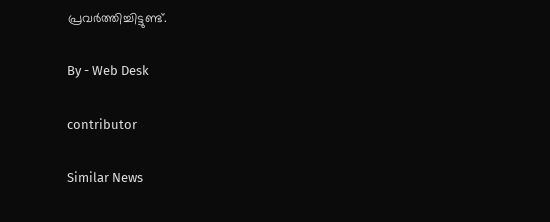പ്രവര്‍ത്തിച്ചിട്ടുണ്ട്.

By - Web Desk

contributor

Similar News